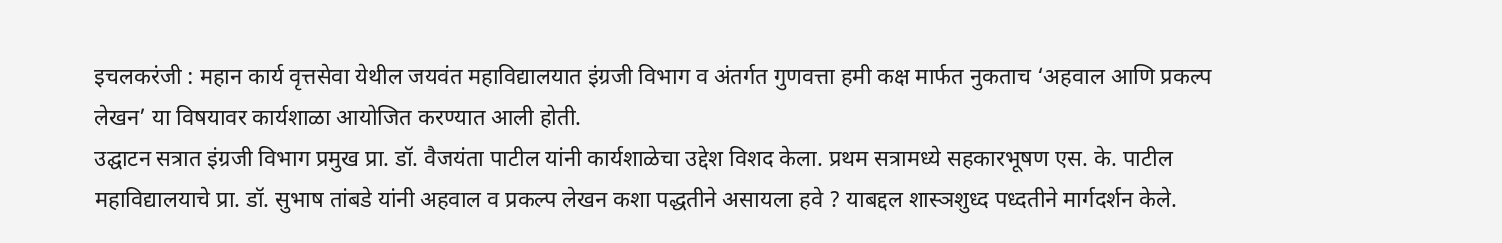इचलकरंजी : महान कार्य वृत्तसेवा येथील जयवंत महाविद्यालयात इंग्रजी विभाग व अंतर्गत गुणवत्ता हमी कक्ष मार्फत नुकताच ‘अहवाल आणि प्रकल्प लेखन’ या विषयावर कार्यशाळा आयोजित करण्यात आली होती.
उद्घाटन सत्रात इंग्रजी विभाग प्रमुख प्रा. डॉ. वैजयंता पाटील यांनी कार्यशाळेचा उद्देश विशद केला. प्रथम सत्रामध्ये सहकारभूषण एस. के. पाटील महाविद्यालयाचे प्रा. डॉ. सुभाष तांबडे यांनी अहवाल व प्रकल्प लेखन कशा पद्धतीने असायला हवे ? याबद्दल शास्ञशुध्द पध्दतीने मार्गदर्शन केले.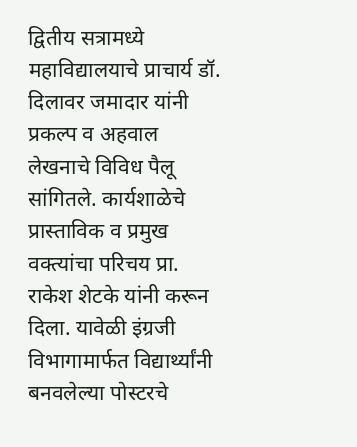द्वितीय सत्रामध्ये महाविद्यालयाचे प्राचार्य डॉ. दिलावर जमादार यांनी प्रकल्प व अहवाल लेखनाचे विविध पैलू सांगितले. कार्यशाळेचे प्रास्ताविक व प्रमुख वक्त्यांचा परिचय प्रा. राकेश शेटके यांनी करून दिला. यावेळी इंग्रजी विभागामार्फत विद्यार्थ्यांनी बनवलेल्या पोस्टरचे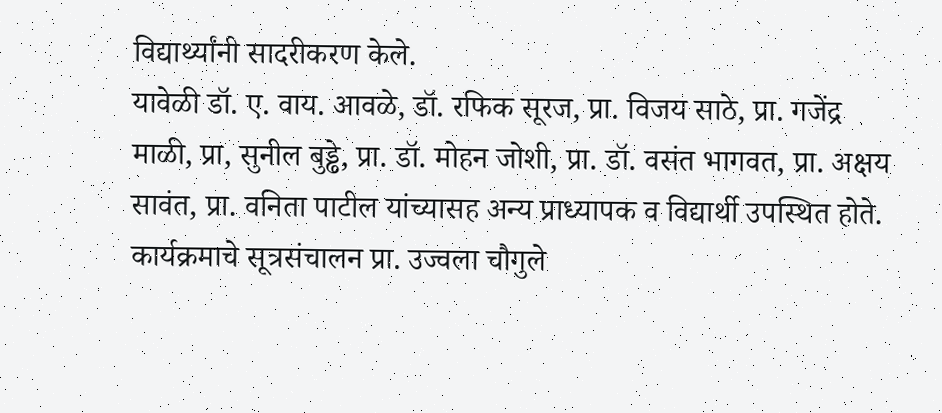विद्यार्थ्यांनी सादरीकरण केले.
यावेळी डॉ. ए. वाय. आवळे, डॉ. रफिक सूरज, प्रा. विजय साठे, प्रा. गजेंद्र माळी, प्रा, सुनील बुड्ढे, प्रा. डॉ. मोहन जोशी, प्रा. डॉ. वसंत भागवत, प्रा. अक्षय सावंत, प्रा. वनिता पाटील यांच्यासह अन्य प्राध्यापक व विद्यार्थी उपस्थित होते.
कार्यक्रमाचे सूत्रसंचालन प्रा. उज्वला चौगुले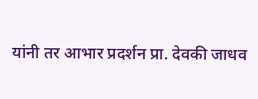यांनी तर आभार प्रदर्शन प्रा. देवकी जाधव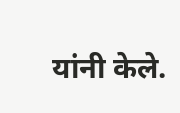यांनी केले.